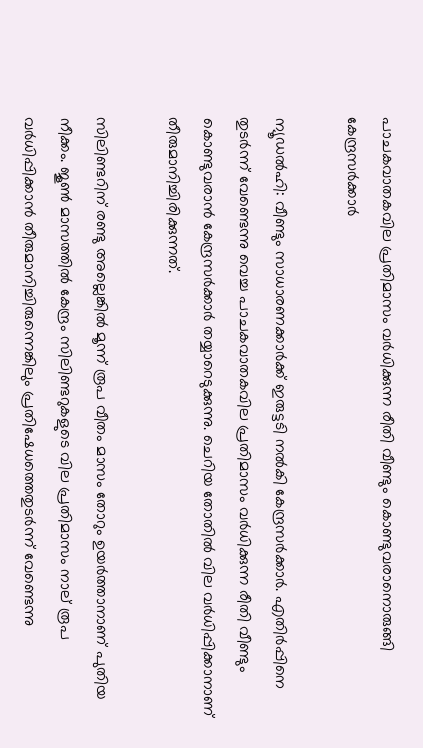പാചകവാതകവില പ്രതിമാസം വര്‍ധിക്കുന്ന രീതി വീണ്ടും കൊണ്ടുവരാനൊരുങ്ങി കേന്ദ്രസര്‍ക്കാര്‍

ന്യൂഡല്‍ഹി: വീണ്ടും സാധാരണക്കാര്‍ക്ക് ഇരുട്ടടി നല്‍കി കേന്ദ്രസര്‍ക്കാര്‍. എതിര്‍പ്പിനെ തുടര്‍ന്ന് വേണ്ടെന്നു വെച്ച പാചകവാതകവില പ്രതിമാസം വര്‍ധിക്കുന്ന രീതി വീണ്ടും കൊണ്ടുവരാന്‍ കേന്ദ്രസര്‍ക്കാര്‍ തയ്യാറെടുക്കുന്നു. ചെറിയ തോതില്‍ വില വര്‍ധിപ്പിക്കാനാണ് തീരുമാനിച്ചിരിക്കുന്നത്.

സിലിണ്ടറിന് രണ്ടു അല്ലെങ്കില്‍ മൂന്ന് രൂപ വീതം മാസം തോറും ഉയര്‍ത്താനാണ് പുതിയ നീക്കം. ജൂണ്‍ മാസത്തില്‍ കേന്ദ്രം സിലിണ്ടറുകളുടെ വില പ്രതിമാസം നാല് രൂപ വര്‍ധിപ്പിക്കാന്‍ തീരുമാനിച്ചിരുന്നെങ്കിലും പ്രതിഷേധത്തെതുടര്‍ന്ന് വേണ്ടെന്നു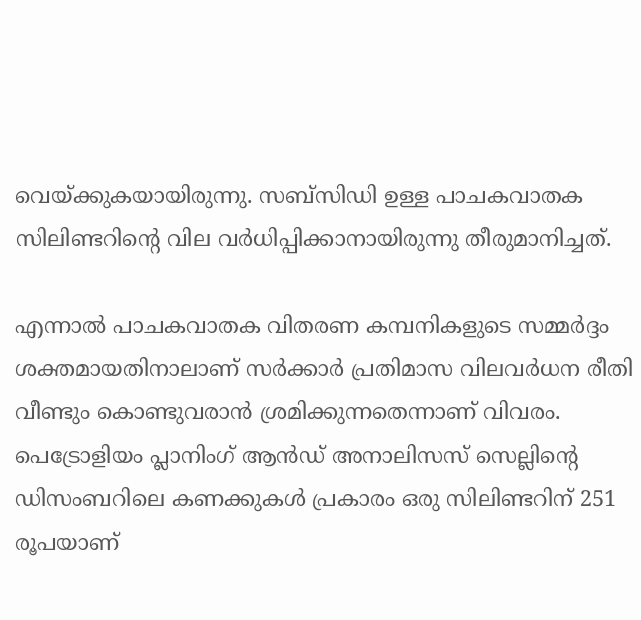വെയ്ക്കുകയായിരുന്നു. സബ്സിഡി ഉള്ള പാചകവാതക സിലിണ്ടറിന്റെ വില വര്‍ധിപ്പിക്കാനായിരുന്നു തീരുമാനിച്ചത്.

എന്നാല്‍ പാചകവാതക വിതരണ കമ്പനികളുടെ സമ്മര്‍ദ്ദം ശക്തമായതിനാലാണ് സര്‍ക്കാര്‍ പ്രതിമാസ വിലവര്‍ധന രീതി വീണ്ടും കൊണ്ടുവരാന്‍ ശ്രമിക്കുന്നതെന്നാണ് വിവരം. പെട്രോളിയം പ്ലാനിംഗ് ആന്‍ഡ് അനാലിസസ് സെല്ലിന്‍റെ ഡിസംബറിലെ കണക്കുകള്‍ പ്രകാരം ഒരു സിലിണ്ടറിന് 251 രൂപയാണ്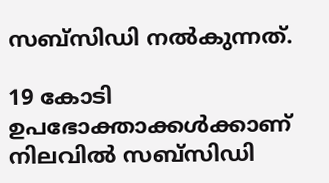സബ്സിഡി നല്‍കുന്നത്.

19 കോടി ഉപഭോക്താക്കള്‍ക്കാണ് നിലവില്‍ സബ്സിഡി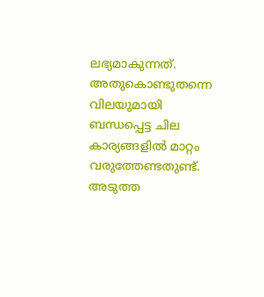ലഭ്യമാകുന്നത്. അതുകൊണ്ടുതന്നെ വിലയുമായി ബന്ധപ്പെട്ട ചില കാര്യങ്ങളില്‍ മാറ്റം വരുത്തേണ്ടതുണ്ട്. അടുത്ത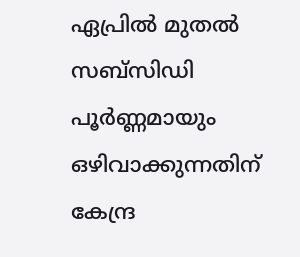ഏപ്രില്‍ മുതല്‍ സബ്സിഡി പൂര്‍ണ്ണമായും ഒഴിവാക്കുന്നതിന് കേന്ദ്ര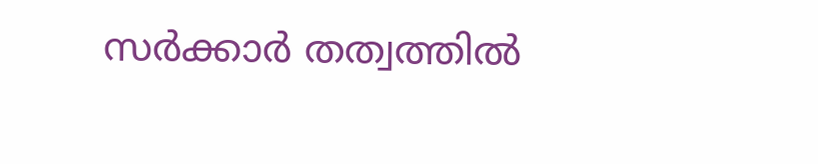സര്‍ക്കാര്‍ തത്വത്തില്‍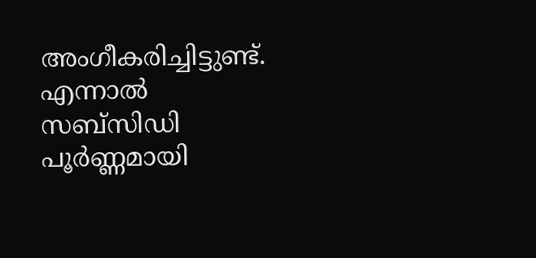അംഗീകരിച്ചിട്ടുണ്ട്. എന്നാല്‍ സബ്സിഡി പൂര്‍ണ്ണമായി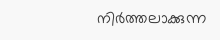നിര്‍ത്തലാക്കുന്ന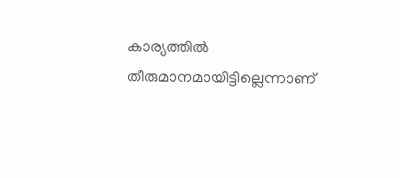കാര്യത്തില്‍ തീരുമാനമായിട്ടില്ലെന്നാണ്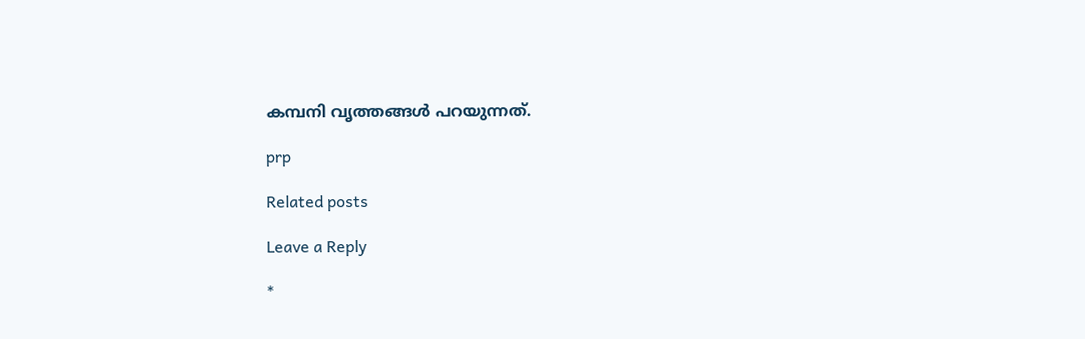കമ്പനി വൃത്തങ്ങള്‍ പറയുന്നത്.

prp

Related posts

Leave a Reply

*